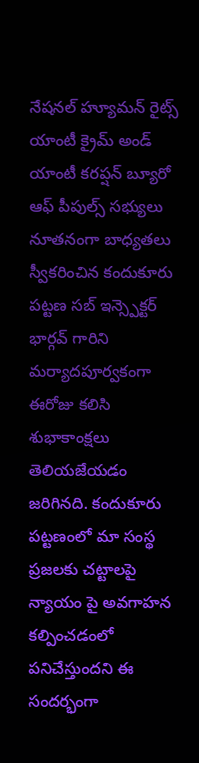నేషనల్ హ్యూమన్ రైట్స్ యాంటీ క్రైమ్ అండ్ యాంటీ కరప్షన్ బ్యూరో ఆఫ్ పీపుల్స్ సభ్యులు నూతనంగా బాధ్యతలు స్వీకరించిన కందుకూరు పట్టణ సబ్ ఇన్స్పెక్టర్ భార్గవ్ గారిని మర్యాదపూర్వకంగా ఈరోజు కలిసి శుభాకాంక్షలు తెలియజేయడం జరిగినది. కందుకూరు పట్టణంలో మా సంస్థ ప్రజలకు చట్టాలపై న్యాయం పై అవగాహన కల్పించడంలో పనిచేస్తుందని ఈ సందర్భంగా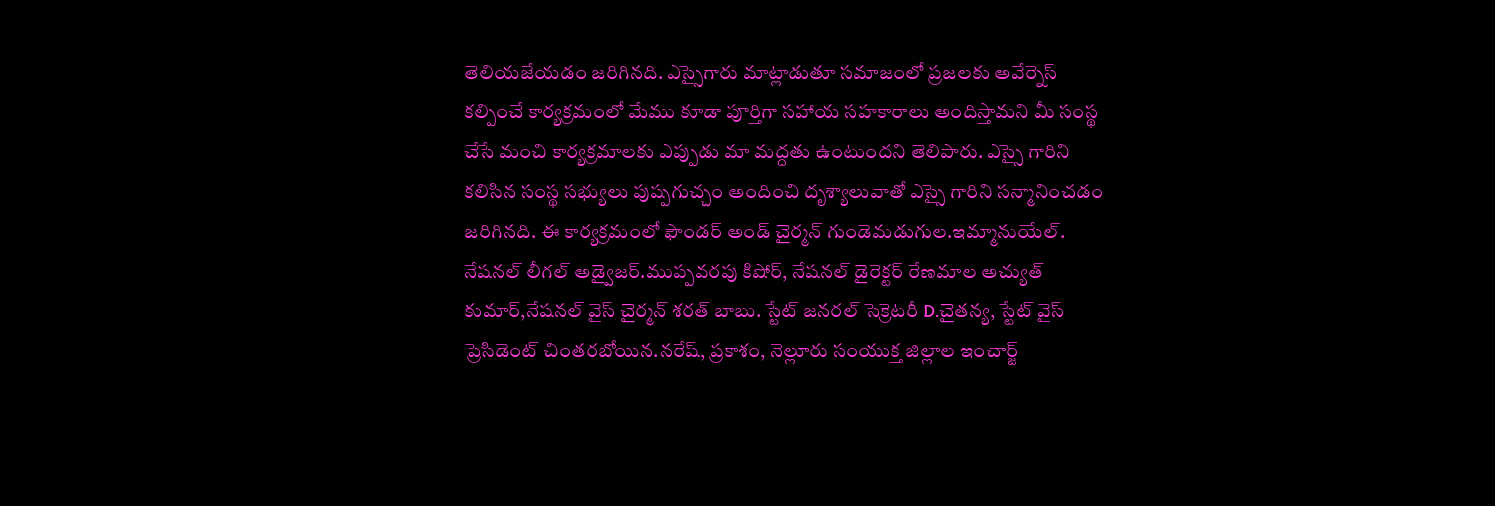తెలియజేయడం జరిగినది. ఎస్సైగారు మాట్లాడుతూ సమాజంలో ప్రజలకు అవేర్నెస్ కల్పించే కార్యక్రమంలో మేము కూడా పూర్తిగా సహాయ సహకారాలు అందిస్తామని మీ సంస్థ చేసే మంచి కార్యక్రమాలకు ఎప్పుడు మా మద్దతు ఉంటుందని తెలిపారు. ఎస్సై గారిని కలిసిన సంస్థ సభ్యులు పుష్పగుచ్చం అందించి దృశ్యాలువాతో ఎస్సై గారిని సన్మానించడం జరిగినది. ఈ కార్యక్రమంలో ఫౌండర్ అండ్ చైర్మన్ గుండెమడుగుల.ఇమ్మానుయేల్.
నేషనల్ లీగల్ అడ్వైజర్.ముప్పవరపు కిషోర్, నేషనల్ డైరెక్టర్ రేణమాల అచ్యుత్ కుమార్,నేషనల్ వైస్ చైర్మన్ శరత్ బాబు. స్టేట్ జనరల్ సెక్రెటరీ D.చైతన్య, స్టేట్ వైస్ ప్రెసిడెంట్ చింతరబోయిన.నరేష్, ప్రకాశం, నెల్లూరు సంయుక్త జిల్లాల ఇంచార్జ్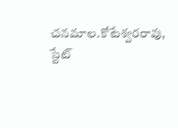చనమాల.కోటేశ్వరరావు, స్టేట్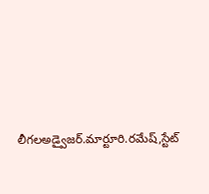లీగలఅడ్వైజర్.మార్టూరి.రమేష్,స్టేట్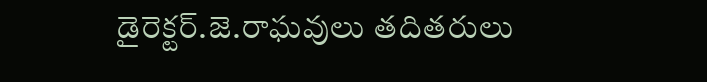డైరెక్టర్.జె.రాఘవులు తదితరులు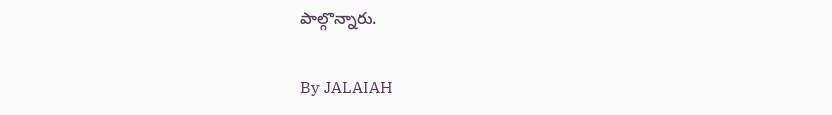పాల్గొన్నారు.

By JALAIAH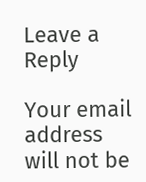Leave a Reply

Your email address will not be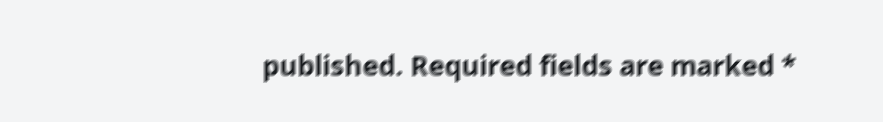published. Required fields are marked *